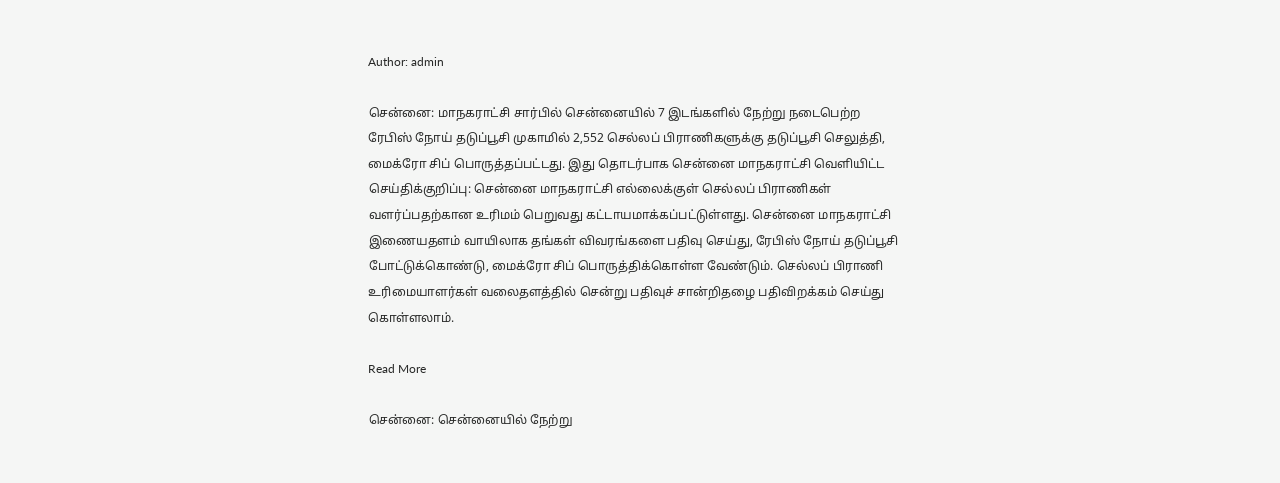Author: admin

சென்னை: மாநகராட்சி சார்பில் சென்னையில் 7 இடங்களில் நேற்று நடைபெற்ற ரேபிஸ் நோய் தடுப்பூசி முகாமில் 2,552 செல்லப் பிராணிகளுக்கு தடுப்பூசி செலுத்தி, மைக்ரோ சிப் பொருத்தப்பட்டது. இது தொடர்பாக சென்னை மாநகராட்சி வெளியிட்ட செய்திக்குறிப்பு: சென்னை மாநகராட்சி எல்லைக்குள் செல்லப் பிராணிகள் வளர்ப்பதற்கான உரிமம் பெறுவது கட்டாயமாக்கப்பட்டுள்ளது. சென்னை மாநகராட்சி இணையதளம் வாயிலாக தங்கள் விவரங்களை பதிவு செய்து, ரேபிஸ் நோய் தடுப்பூசி போட்டுக்கொண்டு, மைக்ரோ சிப் பொருத்திக்கொள்ள வேண்டும். செல்லப் பிராணி உரிமையாளர்கள் வலைதளத்தில் சென்று பதிவுச் சான்றிதழை பதிவிறக்கம் செய்து கொள்ளலாம்.

Read More

சென்னை: சென்னையில் நேற்று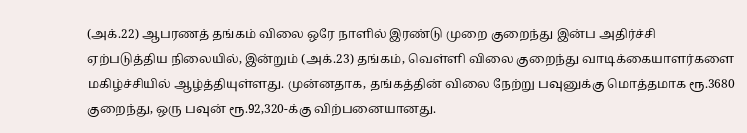(அக்.22) ஆபரணத் தங்கம் விலை ஒரே நாளில் இரண்டு முறை குறைந்து இன்ப அதிர்ச்சி ஏற்படுத்திய நிலையில், இன்றும் (அக்.23) தங்கம், வெள்ளி விலை குறைந்து வாடிக்கையாளர்களை மகிழ்ச்சியில் ஆழ்த்தியுள்ளது. முன்னதாக, தங்கத்தின் விலை நேற்று பவுனுக்கு மொத்தமாக ரூ.3680 குறைந்து, ஒரு பவுன் ரூ.92,320-க்கு விற்பனையானது.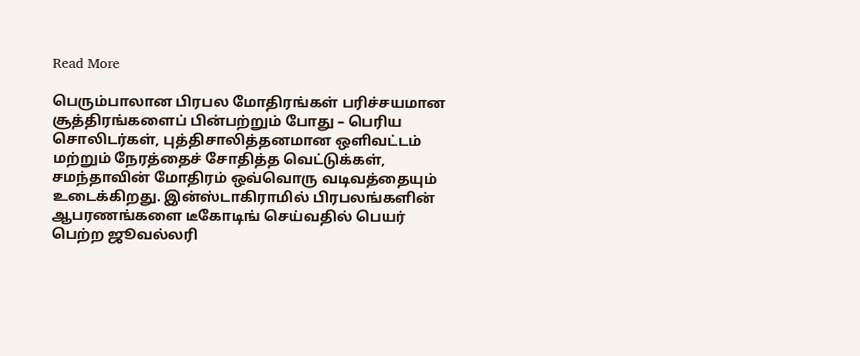Read More

பெரும்பாலான பிரபல மோதிரங்கள் பரிச்சயமான சூத்திரங்களைப் பின்பற்றும் போது – பெரிய சொலிடர்கள், புத்திசாலித்தனமான ஒளிவட்டம் மற்றும் நேரத்தைச் சோதித்த வெட்டுக்கள், சமந்தாவின் மோதிரம் ஒவ்வொரு வடிவத்தையும் உடைக்கிறது. இன்ஸ்டாகிராமில் பிரபலங்களின் ஆபரணங்களை டீகோடிங் செய்வதில் பெயர் பெற்ற ஜூவல்லரி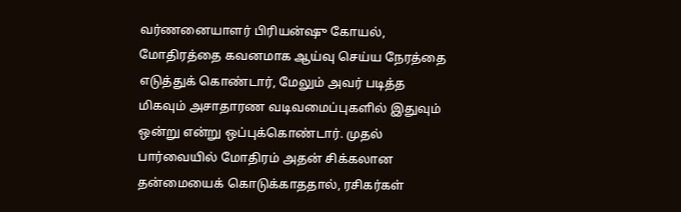வர்ணனையாளர் பிரியன்ஷு கோயல், மோதிரத்தை கவனமாக ஆய்வு செய்ய நேரத்தை எடுத்துக் கொண்டார், மேலும் அவர் படித்த மிகவும் அசாதாரண வடிவமைப்புகளில் இதுவும் ஒன்று என்று ஒப்புக்கொண்டார். முதல் பார்வையில் மோதிரம் அதன் சிக்கலான தன்மையைக் கொடுக்காததால், ரசிகர்கள்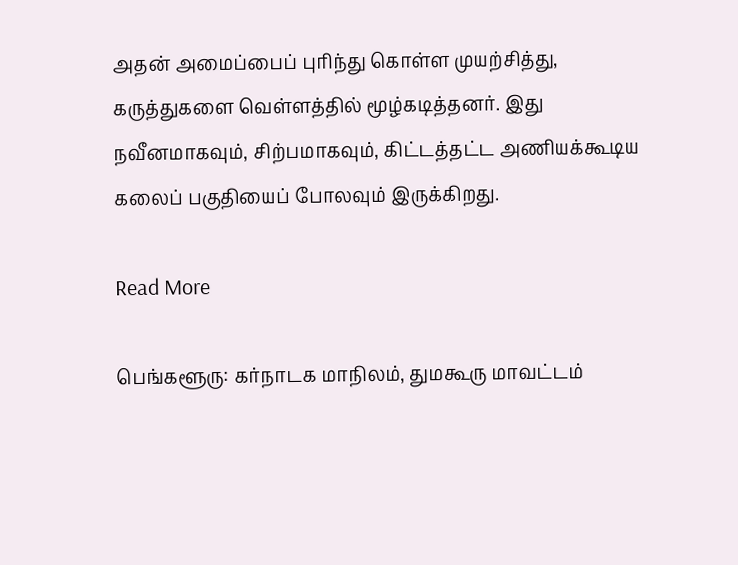அதன் அமைப்பைப் புரிந்து கொள்ள முயற்சித்து, கருத்துகளை வெள்ளத்தில் மூழ்கடித்தனர். இது நவீனமாகவும், சிற்பமாகவும், கிட்டத்தட்ட அணியக்கூடிய கலைப் பகுதியைப் போலவும் இருக்கிறது.

Read More

பெங்களூரு: கர்நாடக மாநிலம், துமகூரு மாவட்டம்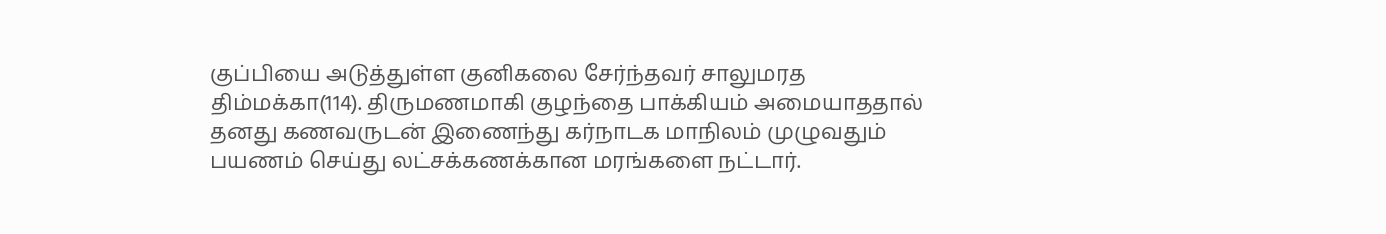குப்பியை அடுத்துள்ள குனிகலை சேர்ந்தவர் சாலுமரத திம்மக்கா(114). திருமணமாகி குழந்தை பாக்கியம் அமையாததால் தனது கணவருடன் இணைந்து கர்நாடக மாநிலம் முழுவதும் பயணம் செய்து லட்சக்கணக்கான மரங்களை நட்டார்.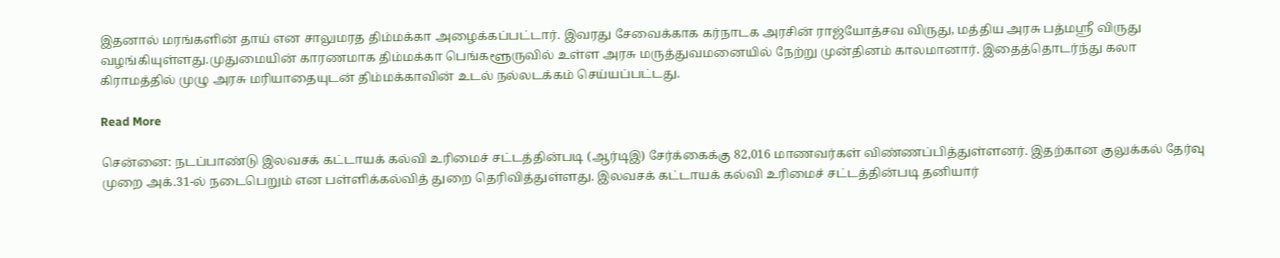இதனால் மரங்களின் தாய் என சாலுமரத திம்மக்கா அழைக்கப்பட்டார். இவரது சேவைக்காக கர்நாடக அரசின் ராஜ்யோத்சவ விருது, மத்திய அரசு பத்மஸ்ரீ விருது வழங்கியுள்ளது.முதுமையின் காரணமாக திம்மக்கா பெங்களூருவில் உள்ள அரசு மருத்துவமனையில் நேற்று முன்தினம் காலமானார். இதைத்தொடர்ந்து கலா கிராமத்தில் முழு அரசு மரியாதையுடன் திம்மக்காவின் உடல் நல்லடக்கம் செய்யப்பட்டது.

Read More

சென்னை: நடப்பாண்டு இலவசக் கட்டாயக் கல்வி உரிமைச் சட்டத்தின்படி (ஆர்டிஇ) சேர்க்கைக்கு 82,016 மாணவர்கள் விண்ணப்பித்துள்ளனர். இதற்கான குலுக்கல் தேர்வு முறை அக்.31-ல் நடைபெறும் என பள்ளிக்கல்வித் துறை தெரிவித்துள்ளது. இலவசக் கட்டாயக் கல்வி உரிமைச் சட்டத்தின்படி தனியார்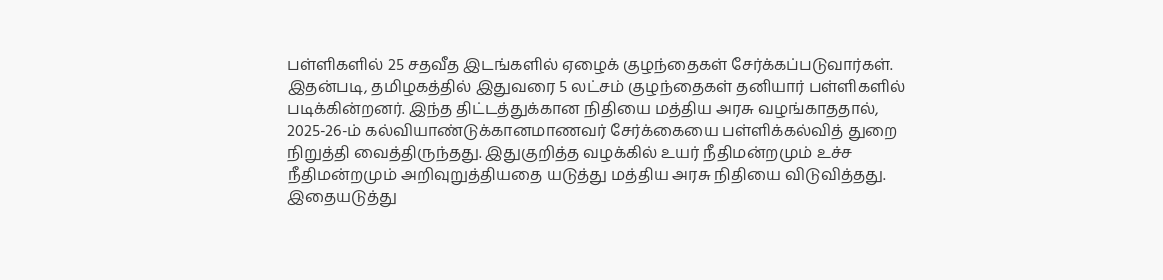பள்ளிகளில் 25 சதவீத இடங்களில் ஏழைக் குழந்தைகள் சேர்க்கப்படுவார்கள். இதன்படி, தமிழகத்தில் இதுவரை 5 லட்சம் குழந்தைகள் தனியார் பள்ளிகளில் படிக்கின்றனர். இந்த திட்டத்துக்கான நிதியை மத்திய அரசு வழங்காததால், 2025-26-ம் கல்வியாண்டுக்கானமாணவர் சேர்க்கையை பள்ளிக்கல்வித் துறை நிறுத்தி வைத்திருந்தது. இதுகுறித்த வழக்கில் உயர் நீதிமன்றமும் உச்ச நீதிமன்றமும் அறிவுறுத்தியதை யடுத்து மத்திய அரசு நிதியை விடுவித்தது. இதையடுத்து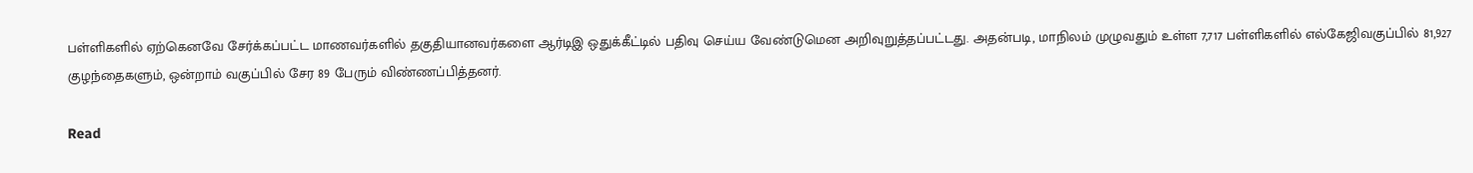பள்ளிகளில் ஏற்கெனவே சேர்க்கப்பட்ட மாணவர்களில் தகுதியானவர்களை ஆர்டிஇ ஒதுக்கீட்டில் பதிவு செய்ய வேண்டுமென அறிவுறுத்தப்பட்டது. அதன்படி, மாநிலம் முழுவதும் உள்ள 7,717 பள்ளிகளில் எல்கேஜிவகுப்பில் 81,927 குழந்தைகளும், ஒன்றாம் வகுப்பில் சேர 89 பேரும் விண்ணப்பித்தனர்.

Read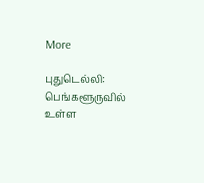More

புதுடெல்லி: பெங்களூருவில் உள்ள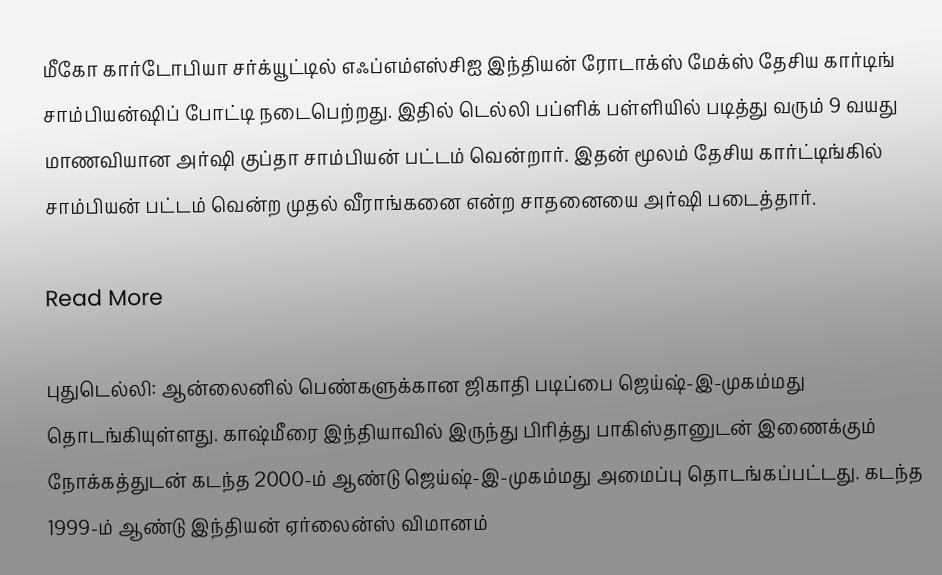மீகோ கார்டோபியா சர்க்யூட்டில் எஃப்எம்எஸ்சிஐ இந்தியன் ரோடாக்ஸ் மேக்ஸ் தேசிய கார்டிங் சாம்பியன்ஷிப் போட்டி நடைபெற்றது. இதில் டெல்லி பப்ளிக் பள்ளியில் படித்து வரும் 9 வயது மாணவியான அர்ஷி குப்தா சாம்பியன் பட்டம் வென்றார். இதன் மூலம் தேசிய கார்ட்டிங்கில் சாம்பியன் பட்டம் வென்ற முதல் வீராங்கனை என்ற சாதனையை அர்ஷி படைத்தார்.

Read More

புதுடெல்லி: ஆன்லைனில் பெண்களுக்கான ஜிகாதி படிப்பை ஜெய்ஷ்-இ-முகம்மது தொடங்கியுள்ளது. காஷ்மீரை இந்தியாவில் இருந்து பிரித்து பாகிஸ்தானுடன் இணைக்கும் நோக்கத்துடன் கடந்த 2000-ம் ஆண்டு ஜெய்ஷ்-இ-முகம்மது அமைப்பு தொடங்கப்பட்டது. கடந்த 1999-ம் ஆண்டு இந்தியன் ஏர்லைன்ஸ் விமானம்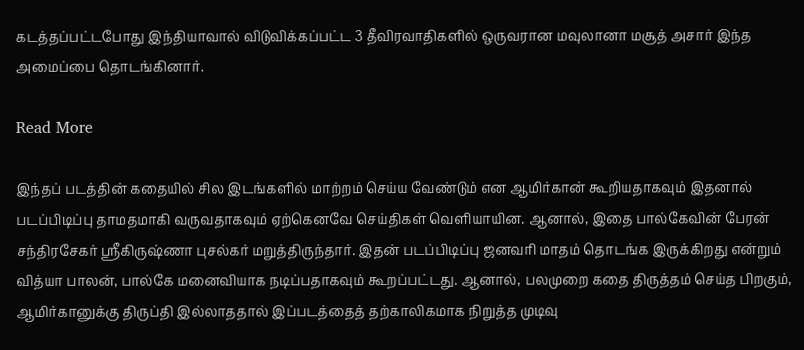கடத்தப்பட்டபோது இந்தியாவால் விடுவிக்கப்பட்ட 3 தீவிரவாதிகளில் ஒருவரான மவுலானா மசூத் அசார் இந்த அமைப்பை தொடங்கினார்.

Read More

இந்தப் படத்தின் கதையில் சில இடங்களில் மாற்றம் செய்ய வேண்டும் என ஆமிர்கான் கூறியதாகவும் இதனால் படப்பிடிப்பு தாமதமாகி வருவதாகவும் ஏற்கெனவே செய்திகள் வெளியாயின. ஆனால், இதை பால்கேவின் பேரன் சந்திரசேகர் ஸ்ரீகிருஷ்ணா புசல்கர் மறுத்திருந்தார். இதன் படப்பிடிப்பு ஜனவரி மாதம் தொடங்க இருக்கிறது என்றும் வித்யா பாலன், பால்கே மனைவியாக நடிப்பதாகவும் கூறப்பட்டது. ஆனால், பலமுறை கதை திருத்தம் செய்த பிறகும், ஆமிர்கானுக்கு திருப்தி இல்லாததால் இப்படத்தைத் தற்காலிகமாக நிறுத்த முடிவு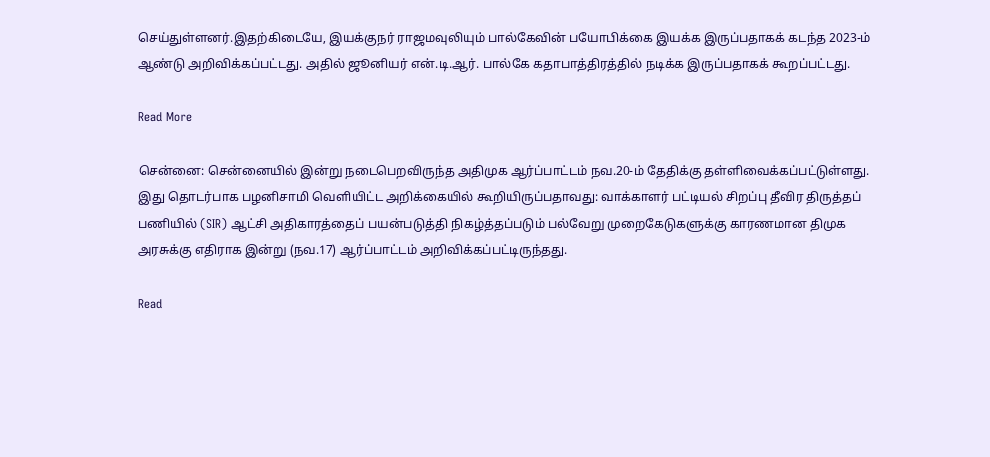செய்துள்ளனர்.இதற்கிடையே, இயக்குநர் ராஜமவுலியும் பால்கேவின் பயோபிக்கை இயக்க இருப்பதாகக் கடந்த 2023-ம் ஆண்டு அறிவிக்கப்பட்டது. அதில் ஜூனியர் என்.டி.ஆர். பால்கே கதாபாத்திரத்தில் நடிக்க இருப்பதாகக் கூறப்பட்டது.

Read More

சென்னை: சென்னையில் இன்று நடைபெறவிருந்த அதிமுக ஆர்ப்பாட்டம் நவ.20-ம் தேதிக்கு தள்ளிவைக்கப்பட்டுள்ளது. இது தொடர்பாக பழனிசாமி வெளியிட்ட அறிக்கையில் கூறியிருப்பதாவது: வாக்காளர் பட்டியல் சிறப்பு தீவிர திருத்தப் பணியில் (SIR) ஆட்சி அதிகாரத்தைப் பயன்படுத்தி நிகழ்த்தப்படும் பல்வேறு முறைகேடுகளுக்கு காரணமான திமுக அரசுக்கு எதிராக இன்று (நவ.17) ஆர்ப்பாட்டம் அறிவிக்கப்பட்டிருந்தது.

Read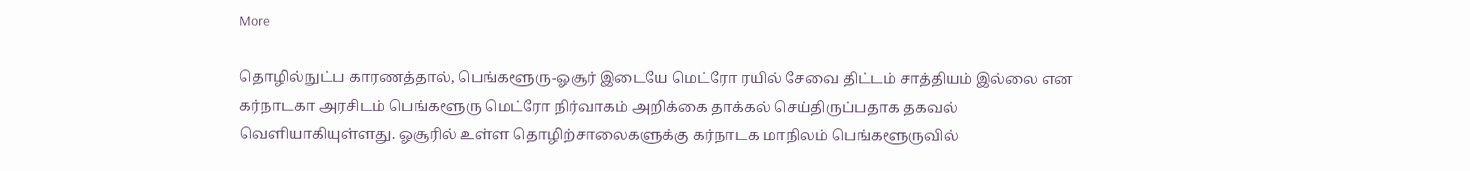More

தொழில்நுட்ப காரணத்தால், பெங்களூரு-ஓசூர் இடையே மெட்ரோ ரயில் சேவை திட்டம் சாத்தியம் இல்லை என கர்நாடகா அரசிடம் பெங்களூரு மெட்ரோ நிர்வாகம் அறிக்கை தாக்கல் செய்திருப்பதாக தகவல் வெளியாகியுள்ளது. ஓசூரில் உள்ள தொழிற்சாலைகளுக்கு கர்நாடக மாநிலம் பெங்களூருவில்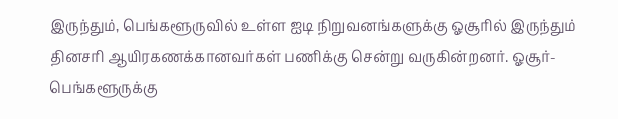இருந்தும், பெங்களூருவில் உள்ள ஐடி நிறுவனங்களுக்கு ஓசூரில் இருந்தும் தினசரி ஆயிரகணக்கானவர்கள் பணிக்கு சென்று வருகின்றனர். ஓசூர்-பெங்களூருக்கு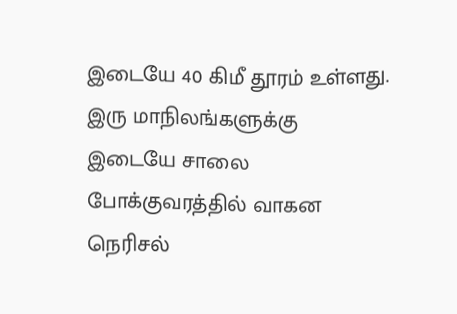இடையே 40 கிமீ தூரம் உள்ளது. இரு மாநிலங்களுக்கு இடையே சாலை போக்குவரத்தில் வாகன நெரிசல்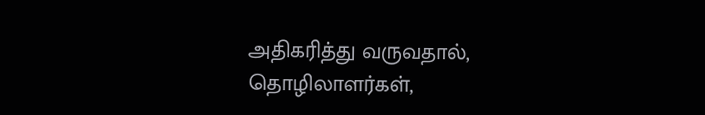அதிகரித்து வருவதால், தொழிலாளர்கள்,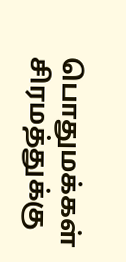பொதுமக்கள் சிரமத்துக்கு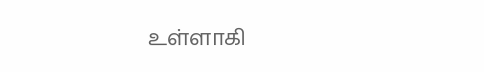உள்ளாகி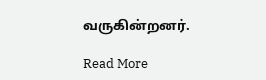வருகின்றனர்.

Read More